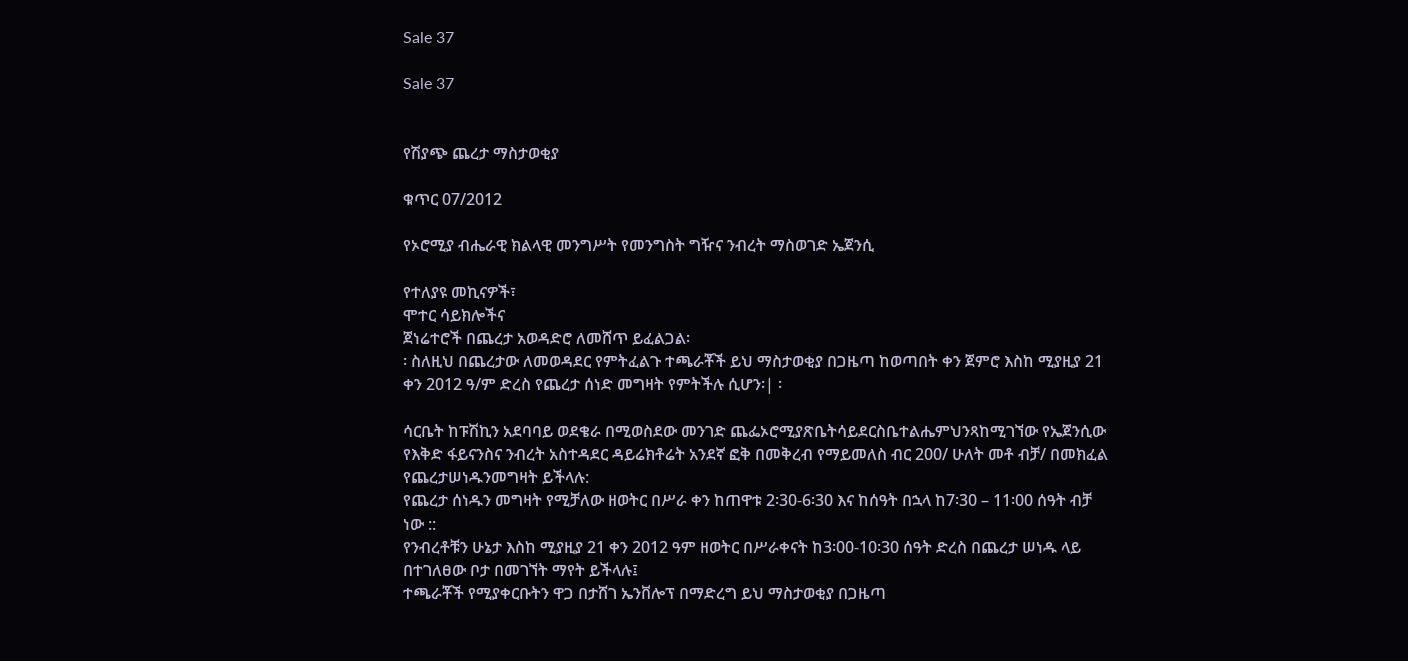Sale 37

Sale 37


የሽያጭ ጨረታ ማስታወቂያ

ቁጥር 07/2012

የኦሮሚያ ብሔራዊ ክልላዊ መንግሥት የመንግስት ግዥና ንብረት ማስወገድ ኤጀንሲ

የተለያዩ መኪናዎች፣
ሞተር ሳይክሎችና
ጀነሬተሮች በጨረታ አወዳድሮ ለመሸጥ ይፈልጋል፡
፡ ስለዚህ በጨረታው ለመወዳደር የምትፈልጉ ተጫራቾች ይህ ማስታወቂያ በጋዜጣ ከወጣበት ቀን ጀምሮ እስከ ሚያዚያ 21 ቀን 2012 ዓ/ም ድረስ የጨረታ ሰነድ መግዛት የምትችሉ ሲሆን፡| ፡

ሳርቤት ከፑሽኪን አደባባይ ወደቄራ በሚወስደው መንገድ ጨፌኦሮሚያጽቤትሳይደርስቤተልሔምህንጻከሚገኘው የኤጀንሲው የእቅድ ፋይናንስና ንብረት አስተዳደር ዳይሬክቶሬት አንደኛ ፎቅ በመቅረብ የማይመለስ ብር 200/ ሁለት መቶ ብቻ/ በመክፈል የጨረታሠነዱንመግዛት ይችላሉ:
የጨረታ ሰነዱን መግዛት የሚቻለው ዘወትር በሥራ ቀን ከጠዋቱ 2፡30-6፡30 እና ከሰዓት በኋላ ከ7፡30 – 11፡00 ሰዓት ብቻ ነው ::
የንብረቶቹን ሁኔታ እስከ ሚያዚያ 21 ቀን 2012 ዓም ዘወትር በሥራቀናት ከ3፡00-10፡30 ሰዓት ድረስ በጨረታ ሠነዱ ላይ በተገለፀው ቦታ በመገኘት ማየት ይችላሉ፤
ተጫራቾች የሚያቀርቡትን ዋጋ በታሸገ ኤንቨሎፕ በማድረግ ይህ ማስታወቂያ በጋዜጣ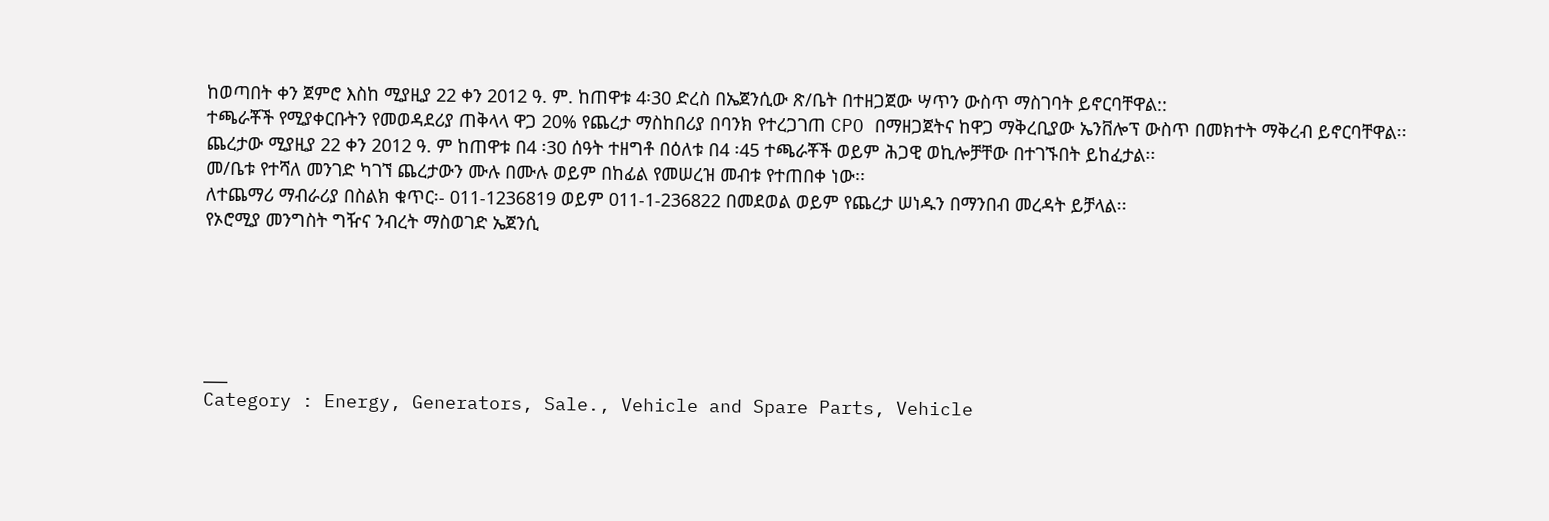ከወጣበት ቀን ጀምሮ እስከ ሚያዚያ 22 ቀን 2012 ዓ. ም. ከጠዋቱ 4፡30 ድረስ በኤጀንሲው ጽ/ቤት በተዘጋጀው ሣጥን ውስጥ ማስገባት ይኖርባቸዋል::
ተጫራቾች የሚያቀርቡትን የመወዳደሪያ ጠቅላላ ዋጋ 20% የጨረታ ማስከበሪያ በባንክ የተረጋገጠ CPO በማዘጋጀትና ከዋጋ ማቅረቢያው ኤንቨሎፕ ውስጥ በመክተት ማቅረብ ይኖርባቸዋል፡፡
ጨረታው ሚያዚያ 22 ቀን 2012 ዓ. ም ከጠዋቱ በ4 ፡30 ሰዓት ተዘግቶ በዕለቱ በ4 ፡45 ተጫራቾች ወይም ሕጋዊ ወኪሎቻቸው በተገኙበት ይከፈታል፡፡
መ/ቤቱ የተሻለ መንገድ ካገኘ ጨረታውን ሙሉ በሙሉ ወይም በከፊል የመሠረዝ መብቱ የተጠበቀ ነው፡፡
ለተጨማሪ ማብራሪያ በስልክ ቁጥር፡- 011-1236819 ወይም 011-1-236822 በመደወል ወይም የጨረታ ሠነዱን በማንበብ መረዳት ይቻላል፡፡
የኦሮሚያ መንግስት ግዥና ንብረት ማስወገድ ኤጀንሲ





___
Category : Energy, Generators, Sale., Vehicle and Spare Parts, Vehicle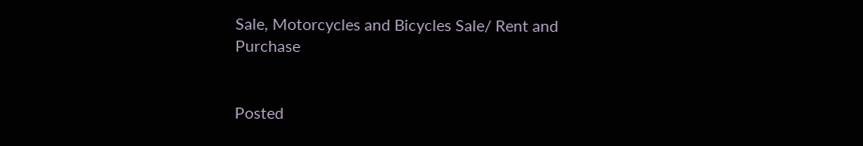Sale, Motorcycles and Bicycles Sale/ Rent and Purchase


Posted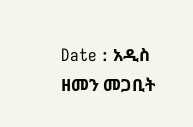Date : አዲስ ዘመን መጋቢት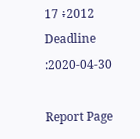17 ፥2012
Deadline :2020-04-30

Report Page